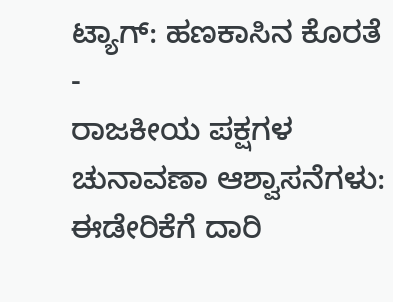ಟ್ಯಾಗ್: ಹಣಕಾಸಿನ ಕೊರತೆ
-
ರಾಜಕೀಯ ಪಕ್ಷಗಳ ಚುನಾವಣಾ ಆಶ್ವಾಸನೆಗಳು: ಈಡೇರಿಕೆಗೆ ದಾರಿ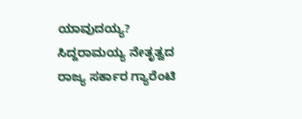ಯಾವುದಯ್ಯ?
ಸಿದ್ದರಾಮಯ್ಯ ನೇತೃತ್ವದ ರಾಜ್ಯ ಸರ್ಕಾರ ಗ್ಯಾರೆಂಟಿ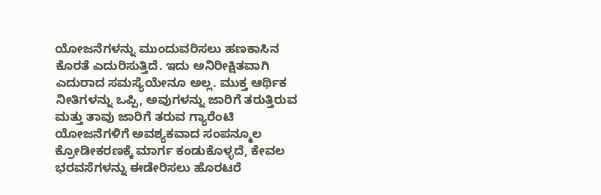ಯೋಜನೆಗಳನ್ನು ಮುಂದುವರಿಸಲು ಹಣಕಾಸಿನ ಕೊರತೆ ಎದುರಿಸುತ್ತಿದೆ. ಇದು ಅನಿರೀಕ್ಷಿತವಾಗಿ ಎದುರಾದ ಸಮಸ್ಯೆಯೇನೂ ಅಲ್ಲ. ಮುಕ್ತ ಆರ್ಥಿಕ ನೀತಿಗಳನ್ನು ಒಪ್ಪಿ, ಅವುಗಳನ್ನು ಜಾರಿಗೆ ತರುತ್ತಿರುವ ಮತ್ತು ತಾವು ಜಾರಿಗೆ ತರುವ ಗ್ಯಾರೆಂಟಿ ಯೋಜನೆಗಳಿಗೆ ಅವಶ್ಯಕವಾದ ಸಂಪನ್ಮೂಲ ಕ್ರೋಡೀಕರಣಕ್ಕೆ ಮಾರ್ಗ ಕಂಡುಕೊಳ್ಳದೆ, ಕೇವಲ ಭರವಸೆಗಳನ್ನು ಈಡೇರಿಸಲು ಹೊರಟರೆ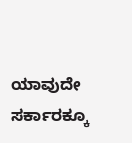ಯಾವುದೇ ಸರ್ಕಾರಕ್ಕೂ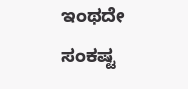ಇಂಥದೇ ಸಂಕಷ್ಟ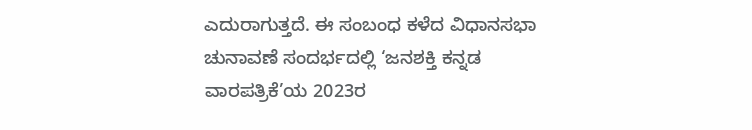ಎದುರಾಗುತ್ತದೆ. ಈ ಸಂಬಂಧ ಕಳೆದ ವಿಧಾನಸಭಾ ಚುನಾವಣೆ ಸಂದರ್ಭದಲ್ಲಿ ‘ಜನಶಕ್ತಿ ಕನ್ನಡ ವಾರಪತ್ರಿಕೆ’ಯ 2023ರ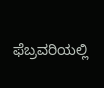ಫೆಬ್ರವರಿಯಲ್ಲಿ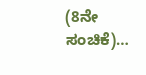(8ನೇ ಸಂಚಿಕೆ)…